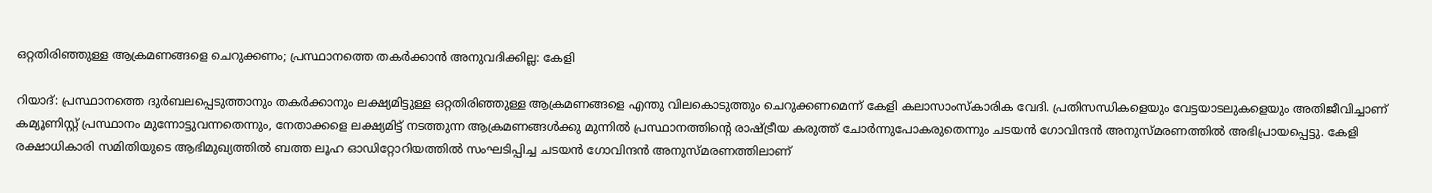ഒറ്റതിരിഞ്ഞുള്ള ആക്രമണങ്ങളെ ചെറുക്കണം; പ്രസ്ഥാനത്തെ തകർക്കാൻ അനുവദിക്കില്ല: കേളി

റിയാദ്: പ്രസ്ഥാനത്തെ ദുർബലപ്പെടുത്താനും തകർക്കാനും ലക്ഷ്യമിട്ടുള്ള ഒറ്റതിരിഞ്ഞുള്ള ആക്രമണങ്ങളെ എന്തു വിലകൊടുത്തും ചെറുക്കണമെന്ന് കേളി കലാസാംസ്‌കാരിക വേദി. പ്രതിസന്ധികളെയും വേട്ടയാടലുകളെയും അതിജീവിച്ചാണ് കമ്യൂണിസ്റ്റ് പ്രസ്ഥാനം മുന്നോട്ടുവന്നതെന്നും, നേതാക്കളെ ലക്ഷ്യമിട്ട് നടത്തുന്ന ആക്രമണങ്ങൾക്കു മുന്നിൽ പ്രസ്ഥാനത്തിന്റെ രാഷ്ട്രീയ കരുത്ത് ചോർന്നുപോകരുതെന്നും ചടയൻ ഗോവിന്ദൻ അനുസ്മരണത്തിൽ അഭിപ്രായപ്പെട്ടു. കേളി രക്ഷാധികാരി സമിതിയുടെ ആഭിമുഖ്യത്തിൽ ബത്ത ലൂഹ ഓഡിറ്റോറിയത്തിൽ സംഘടിപ്പിച്ച ചടയൻ ഗോവിന്ദൻ അനുസ്മരണത്തിലാണ്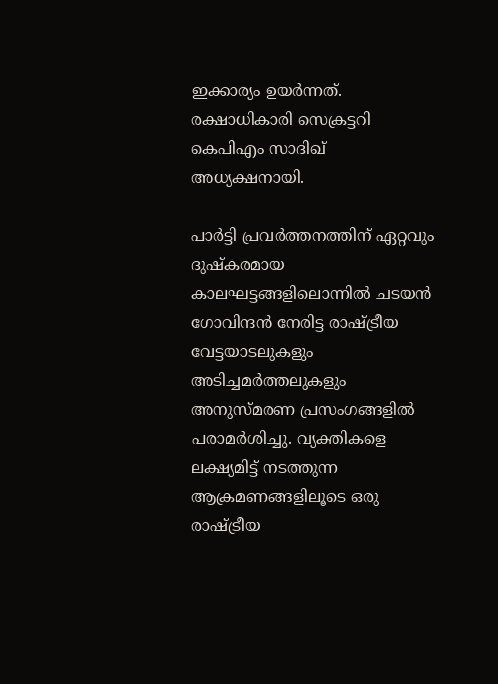ഇക്കാര്യം ഉയർന്നത്. രക്ഷാധികാരി സെക്രട്ടറി കെപിഎം സാദിഖ് അധ്യക്ഷനായി.

പാർട്ടി പ്രവർത്തനത്തിന് ഏറ്റവും ദുഷ്‌കരമായ കാലഘട്ടങ്ങളിലൊന്നിൽ ചടയൻ ഗോവിന്ദൻ നേരിട്ട രാഷ്ട്രീയ വേട്ടയാടലുകളും അടിച്ചമർത്തലുകളും അനുസ്മരണ പ്രസംഗങ്ങളിൽ പരാമർശിച്ചു. വ്യക്തികളെ ലക്ഷ്യമിട്ട് നടത്തുന്ന ആക്രമണങ്ങളിലൂടെ ഒരു രാഷ്ട്രീയ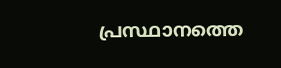പ്രസ്ഥാനത്തെ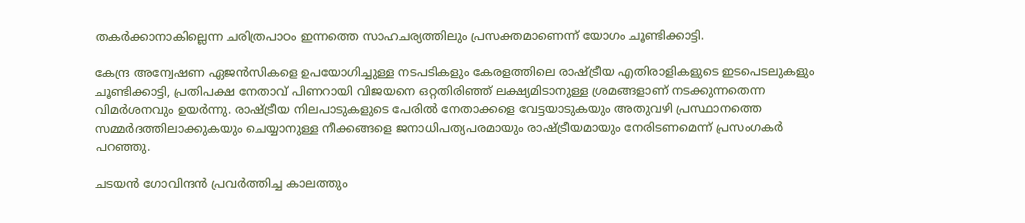തകർക്കാനാകില്ലെന്ന ചരിത്രപാഠം ഇന്നത്തെ സാഹചര്യത്തിലും പ്രസക്തമാണെന്ന് യോഗം ചൂണ്ടിക്കാട്ടി.

കേന്ദ്ര അന്വേഷണ ഏജൻസികളെ ഉപയോഗിച്ചുള്ള നടപടികളും കേരളത്തിലെ രാഷ്ട്രീയ എതിരാളികളുടെ ഇടപെടലുകളും ചൂണ്ടിക്കാട്ടി, പ്രതിപക്ഷ നേതാവ് പിണറായി വിജയനെ ഒറ്റതിരിഞ്ഞ് ലക്ഷ്യമിടാനുള്ള ശ്രമങ്ങളാണ് നടക്കുന്നതെന്ന വിമർശനവും ഉയർന്നു. രാഷ്ട്രീയ നിലപാടുകളുടെ പേരിൽ നേതാക്കളെ വേട്ടയാടുകയും അതുവഴി പ്രസ്ഥാനത്തെ സമ്മർദത്തിലാക്കുകയും ചെയ്യാനുള്ള നീക്കങ്ങളെ ജനാധിപത്യപരമായും രാഷ്ട്രീയമായും നേരിടണമെന്ന് പ്രസംഗകർ പറഞ്ഞു.

ചടയൻ ഗോവിന്ദൻ പ്രവർത്തിച്ച കാലത്തും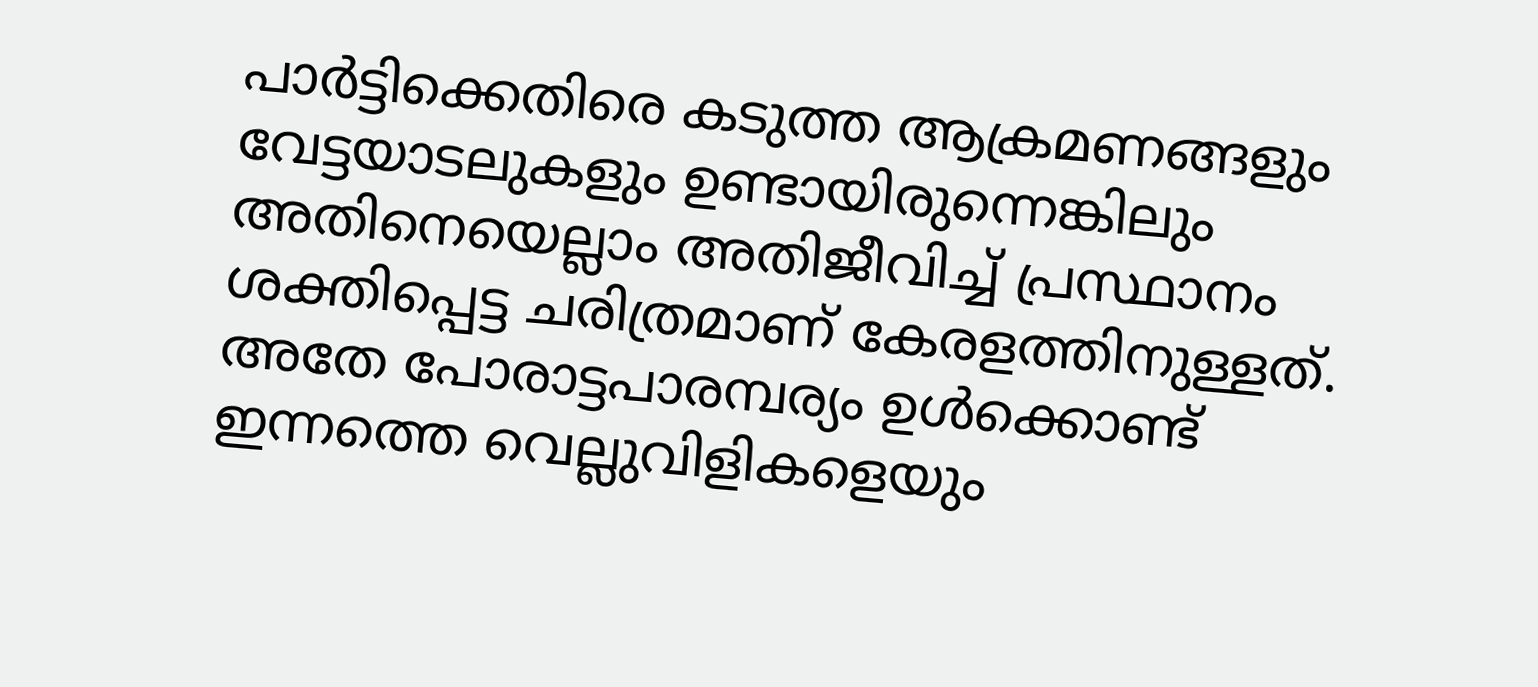പാർട്ടിക്കെതിരെ കടുത്ത ആക്രമണങ്ങളും വേട്ടയാടലുകളും ഉണ്ടായിരുന്നെങ്കിലും അതിനെയെല്ലാം അതിജീവിച്ച് പ്രസ്ഥാനം ശക്തിപ്പെട്ട ചരിത്രമാണ് കേരളത്തിനുള്ളത്. അതേ പോരാട്ടപാരമ്പര്യം ഉൾക്കൊണ്ട് ഇന്നത്തെ വെല്ലുവിളികളെയും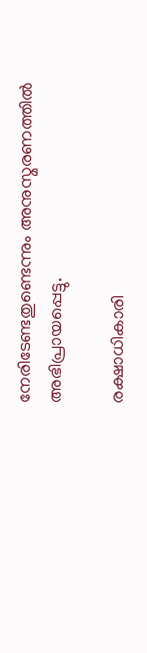നേരിടേണ്ടതുണ്ടെന്നും അനുസ്മരണത്തിൽ അഭിപ്രായപ്പെട്ടു.

രക്ഷാധികാരി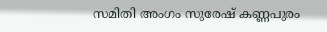സമിതി അംഗം സുരേഷ് കണ്ണപുരം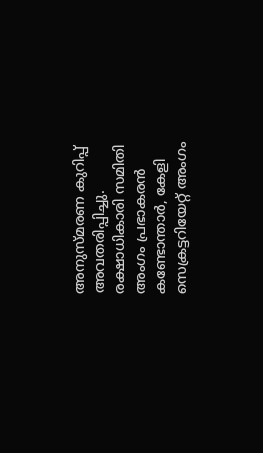അനുസ്മരണ കുറിപ്പ് അവതരിപ്പിച്ചു. രക്ഷാധികാരി സമിതി അംഗം പ്രഭാകരൻ കണ്ടോന്താർ, കേളി സെക്രട്ടറിയേറ്റ് അംഗം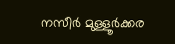നസീർ മുള്ളൂർക്കര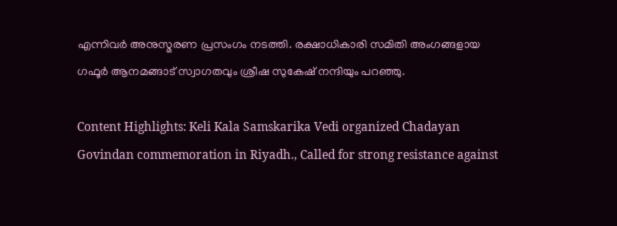എന്നിവർ അനുസ്മരണ പ്രസംഗം നടത്തി. രക്ഷാധികാരി സമിതി അംഗങ്ങളായ ഗഫൂർ ആനമങ്ങാട് സ്വാഗതവും ശ്രീഷ സുകേഷ് നന്ദിയും പറഞ്ഞു.

Content Highlights: Keli Kala Samskarika Vedi organized Chadayan Govindan commemoration in Riyadh., Called for strong resistance against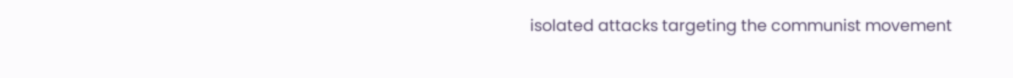isolated attacks targeting the communist movement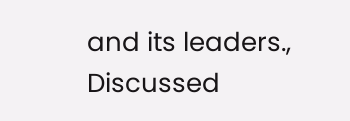and its leaders., Discussed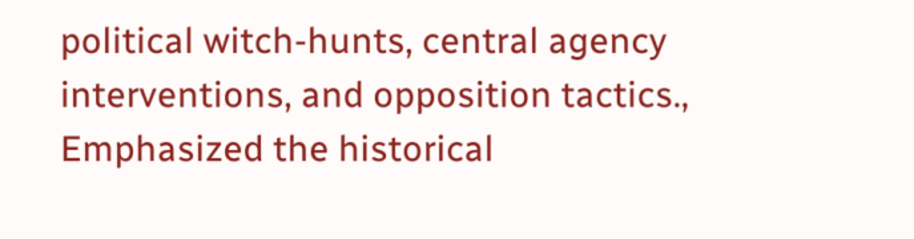political witch-hunts, central agency interventions, and opposition tactics., Emphasized the historical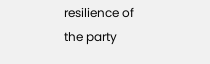resilience of the party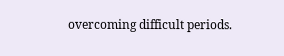overcoming difficult periods.